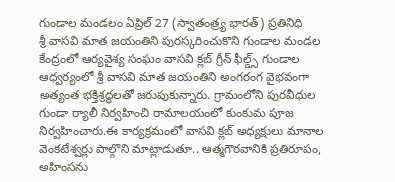గుండాల మండలం ఏప్రిల్ 27 (స్వాతంత్ర్య భారత్) ప్రతినిధి
శ్రీ వాసవి మాత జయంతిని పురస్కరించుకొని గుండాల మండల కేంద్రంలో ఆర్యవైశ్య సంఘం వాసవి క్లబ్ గ్రీన్ ఫీల్డ్స్ గుండాల ఆధ్వర్యంలో శ్రీ వాసవి మాత జయంతిని అంగరంగ వైభవంగా అత్యంత భక్తిశ్రద్ధలతో జరుపుకున్నారు. గ్రామంలోని పురవీధుల గుండా ర్యాలీ నిర్వహించి రామాలయంలో కుంకుమ పూజ నిర్వహించారు.ఈ కార్యక్రమంలో వాసవి క్లబ్ అధ్యక్షులు మానాల వెంకటేశ్వర్లు పాల్గొని మాట్లాడుతూ.. ఆత్మగౌరవానికి ప్రతిరూపం, అహింసను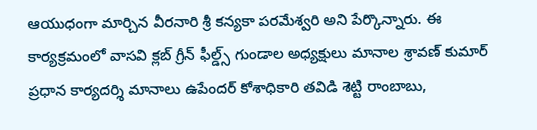ఆయుధంగా మార్చిన వీరనారి శ్రీ కన్యకా పరమేశ్వరి అని పేర్కొన్నారు. ఈ కార్యక్రమంలో వాసవి క్లబ్ గ్రీన్ ఫీల్డ్స్ గుండాల అధ్యక్షులు మానాల శ్రావణ్ కుమార్ ప్రధాన కార్యదర్శి మానాలు ఉపేందర్ కోశాధికారి తవిడి శెట్టి రాంబాబు,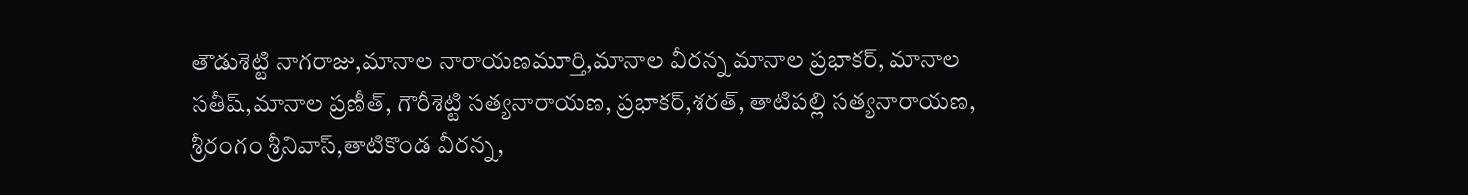తౌడుశెట్టి నాగరాజు,మానాల నారాయణమూర్తి,మానాల వీరన్న మానాల ప్రభాకర్, మానాల సతీష్,మానాల ప్రణీత్, గౌరీశెట్టి సత్యనారాయణ, ప్రభాకర్,శరత్, తాటిపల్లి సత్యనారాయణ, శ్రీరంగం శ్రీనివాస్,తాటికొండ వీరన్న,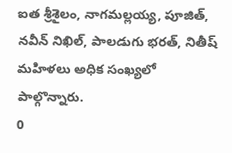ఐత శ్రీశైలం, నాగమల్లయ్య, పూజిత్, నవీన్ నిఖిల్, పాలడుగు భరత్, నితీష్ మహిళలు అధిక సంఖ్యలో పాల్గొన్నారు.
0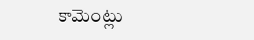కామెంట్లు